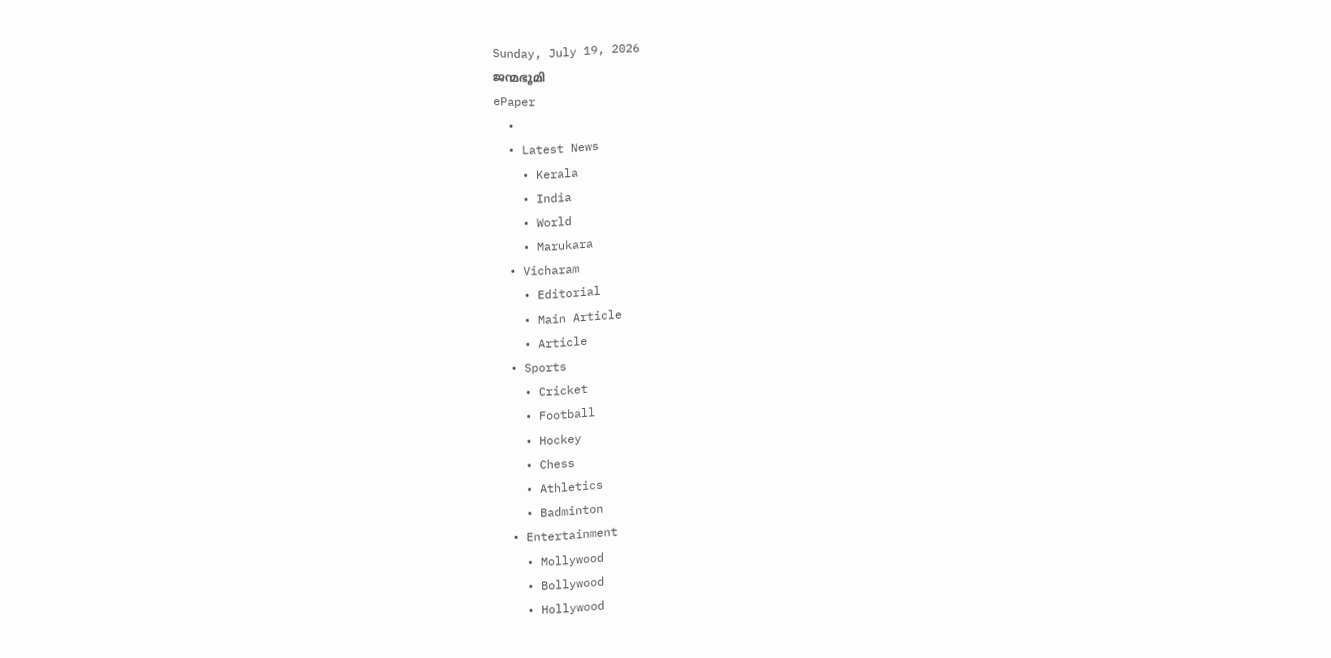Sunday, July 19, 2026
ജന്മഭൂമി
ePaper
  •
  • Latest News
    • Kerala
    • India
    • World
    • Marukara
  • Vicharam
    • Editorial
    • Main Article
    • Article
  • Sports
    • Cricket
    • Football
    • Hockey
    • Chess
    • Athletics
    • Badminton
  • Entertainment
    • Mollywood
    • Bollywood
    • Hollywood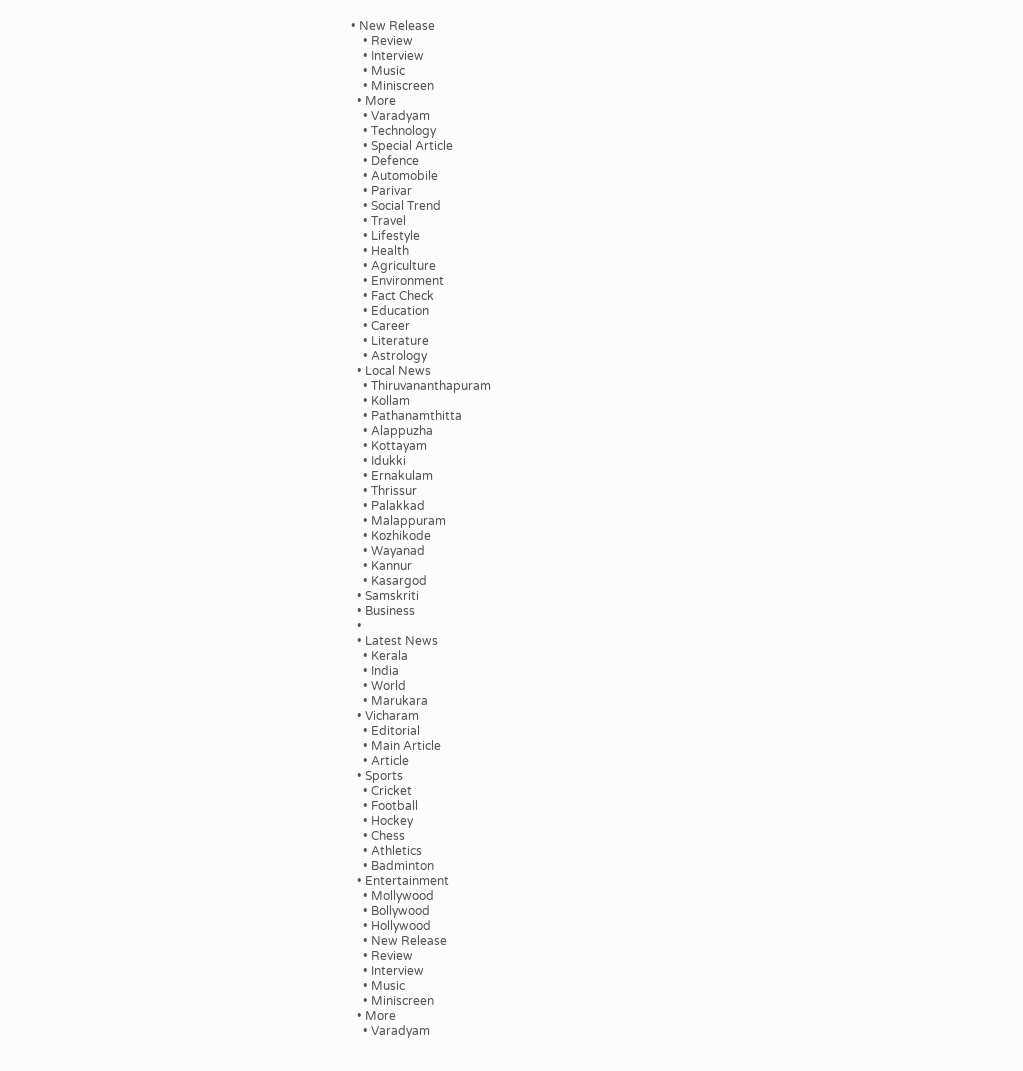• New Release
    • Review
    • Interview
    • Music
    • Miniscreen
  • More
    • Varadyam
    • Technology
    • Special Article
    • Defence
    • Automobile
    • Parivar
    • Social Trend
    • Travel
    • Lifestyle
    • Health
    • Agriculture
    • Environment
    • Fact Check
    • Education
    • Career
    • Literature
    • Astrology
  • Local News
    • Thiruvananthapuram
    • Kollam
    • Pathanamthitta
    • Alappuzha
    • Kottayam
    • Idukki
    • Ernakulam
    • Thrissur
    • Palakkad
    • Malappuram
    • Kozhikode
    • Wayanad
    • Kannur
    • Kasargod
  • Samskriti
  • Business
  •
  • Latest News
    • Kerala
    • India
    • World
    • Marukara
  • Vicharam
    • Editorial
    • Main Article
    • Article
  • Sports
    • Cricket
    • Football
    • Hockey
    • Chess
    • Athletics
    • Badminton
  • Entertainment
    • Mollywood
    • Bollywood
    • Hollywood
    • New Release
    • Review
    • Interview
    • Music
    • Miniscreen
  • More
    • Varadyam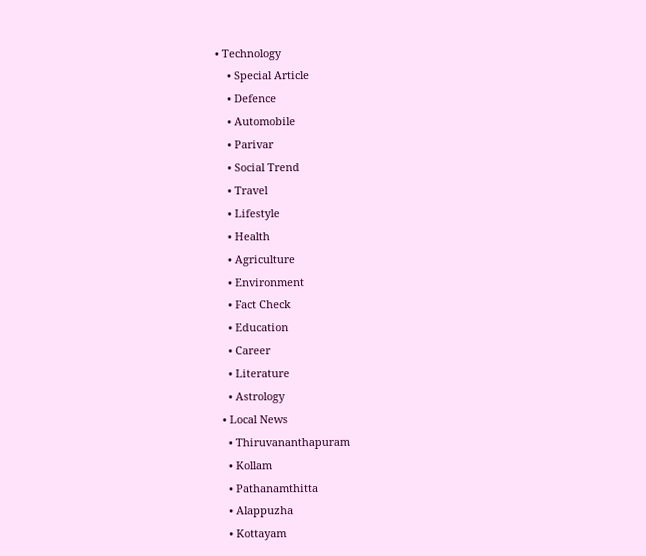• Technology
    • Special Article
    • Defence
    • Automobile
    • Parivar
    • Social Trend
    • Travel
    • Lifestyle
    • Health
    • Agriculture
    • Environment
    • Fact Check
    • Education
    • Career
    • Literature
    • Astrology
  • Local News
    • Thiruvananthapuram
    • Kollam
    • Pathanamthitta
    • Alappuzha
    • Kottayam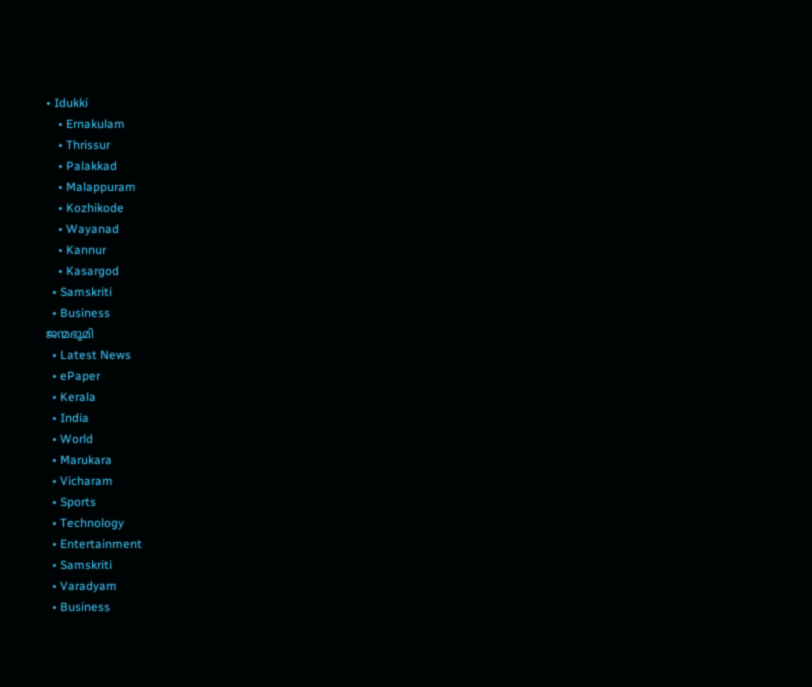• Idukki
    • Ernakulam
    • Thrissur
    • Palakkad
    • Malappuram
    • Kozhikode
    • Wayanad
    • Kannur
    • Kasargod
  • Samskriti
  • Business
ജന്മഭൂമി
  • Latest News
  • ePaper
  • Kerala
  • India
  • World
  • Marukara
  • Vicharam
  • Sports
  • Technology
  • Entertainment
  • Samskriti
  • Varadyam
  • Business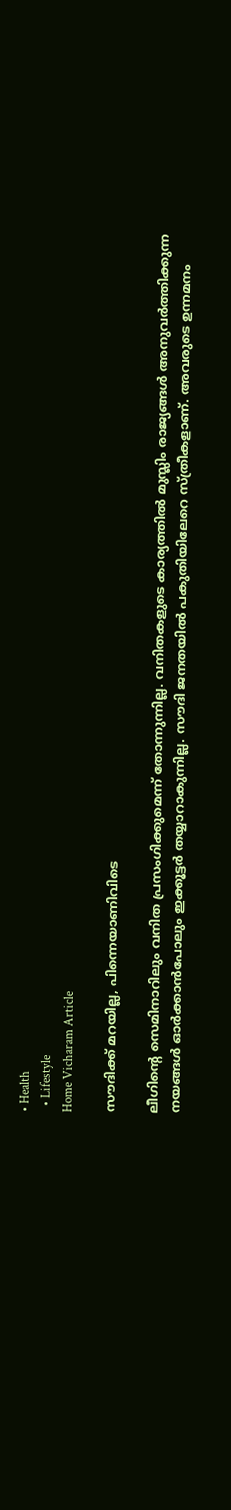• Health
  • Lifestyle
Home Vicharam Article

സൗദിക്ക് മറയില്ല, പിന്നെയാണിവിടെ

ലീഗിന്റെ സെമിനാറിലും വനിത പ്രസംഗിക്കുമെന്ന് തോന്നുന്നില്ല. വനിതകളുടെ കാര്യത്തില്‍ മുസ്ലിം രാജ്യങ്ങള്‍ അനുവര്‍ത്തിക്കുന്ന നയങ്ങള്‍ ഓര്‍ക്കാന്‍പോലും ഇക്കൂട്ടര്‍ തയ്യാറാകുന്നില്ല. സൗദി ജനതയില്‍ പകുതിയിലേറെ സ്ത്രീകളാണ്. അവരുടെ ഉന്നമനം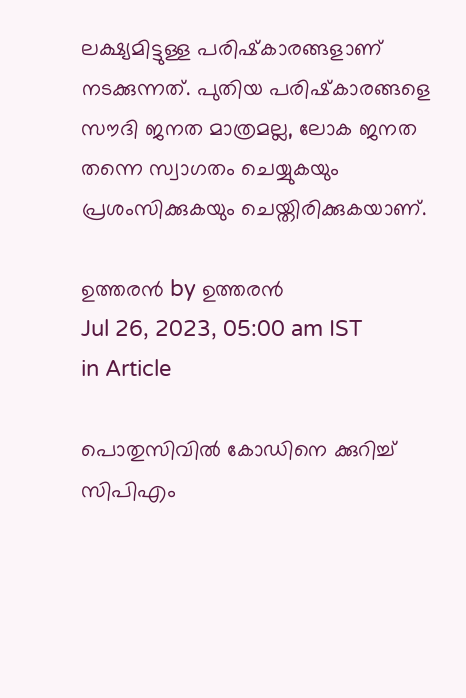ലക്ഷ്യമിട്ടുള്ള പരിഷ്‌കാരങ്ങളാണ് നടക്കുന്നത്. പുതിയ പരിഷ്‌കാരങ്ങളെ സൗദി ജനത മാത്രമല്ല, ലോക ജനത തന്നെ സ്വാഗതം ചെയ്യുകയും പ്രശംസിക്കുകയും ചെയ്തിരിക്കുകയാണ്.

ഉത്തരന്‍ by ഉത്തരന്‍
Jul 26, 2023, 05:00 am IST
in Article

പൊതുസിവില്‍ കോഡിനെ ക്കുറിച്ച് സിപിഎം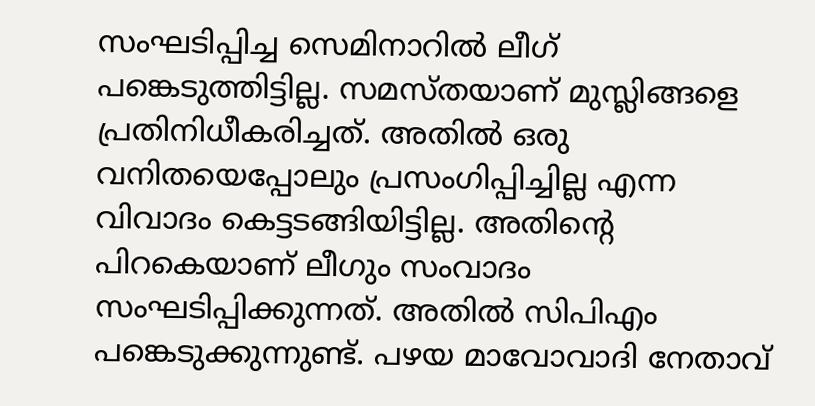സംഘടിപ്പിച്ച സെമിനാറില്‍ ലീഗ് പങ്കെടുത്തിട്ടില്ല. സമസ്തയാണ് മുസ്ലിങ്ങളെ പ്രതിനിധീകരിച്ചത്. അതില്‍ ഒരു വനിതയെപ്പോലും പ്രസംഗിപ്പിച്ചില്ല എന്ന വിവാദം കെട്ടടങ്ങിയിട്ടില്ല. അതിന്റെ പിറകെയാണ് ലീഗും സംവാദം സംഘടിപ്പിക്കുന്നത്. അതില്‍ സിപിഎം പങ്കെടുക്കുന്നുണ്ട്. പഴയ മാവോവാദി നേതാവ്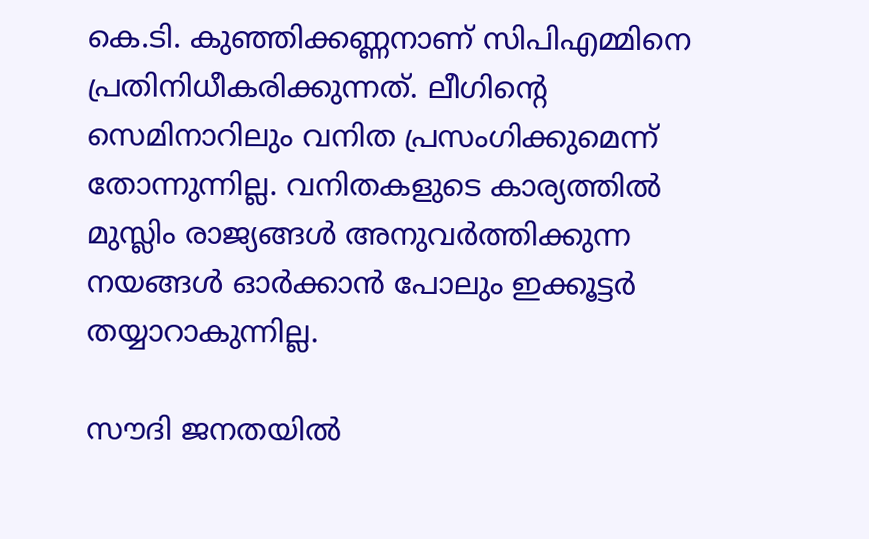കെ.ടി. കുഞ്ഞിക്കണ്ണനാണ് സിപിഎമ്മിനെ പ്രതിനിധീകരിക്കുന്നത്. ലീഗിന്റെ സെമിനാറിലും വനിത പ്രസംഗിക്കുമെന്ന് തോന്നുന്നില്ല. വനിതകളുടെ കാര്യത്തില്‍ മുസ്ലിം രാജ്യങ്ങള്‍ അനുവര്‍ത്തിക്കുന്ന നയങ്ങള്‍ ഓര്‍ക്കാന്‍ പോലും ഇക്കൂട്ടര്‍ തയ്യാറാകുന്നില്ല.

സൗദി ജനതയില്‍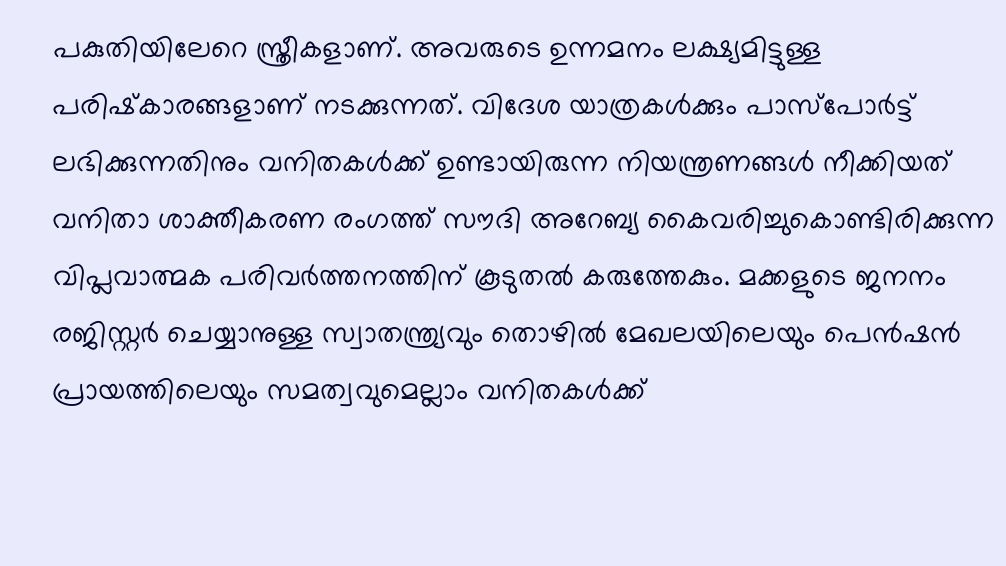പകുതിയിലേറെ സ്ത്രീകളാണ്. അവരുടെ ഉന്നമനം ലക്ഷ്യമിട്ടുള്ള പരിഷ്‌കാരങ്ങളാണ് നടക്കുന്നത്. വിദേശ യാത്രകള്‍ക്കും പാസ്‌പോര്‍ട്ട് ലഭിക്കുന്നതിനും വനിതകള്‍ക്ക് ഉണ്ടായിരുന്ന നിയന്ത്രണങ്ങള്‍ നീക്കിയത് വനിതാ ശാക്തീകരണ രംഗത്ത് സൗദി അറേബ്യ കൈവരിച്ചുകൊണ്ടിരിക്കുന്ന വിപ്ലവാത്മക പരിവര്‍ത്തനത്തിന് കൂടുതല്‍ കരുത്തേകും. മക്കളുടെ ജനനം രജിസ്റ്റര്‍ ചെയ്യാനുള്ള സ്വാതന്ത്ര്യവും തൊഴില്‍ മേഖലയിലെയും പെന്‍ഷന്‍ പ്രായത്തിലെയും സമത്വവുമെല്ലാം വനിതകള്‍ക്ക്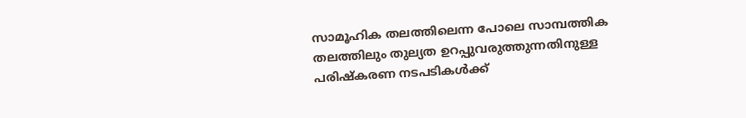സാമൂഹിക തലത്തിലെന്ന പോലെ സാമ്പത്തിക തലത്തിലും തുല്യത ഉറപ്പുവരുത്തുന്നതിനുള്ള പരിഷ്‌കരണ നടപടികള്‍ക്ക്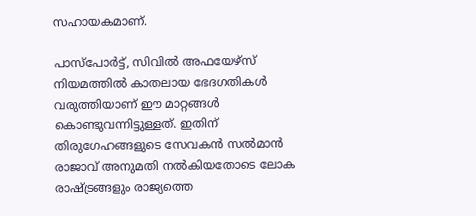സഹായകമാണ്.

പാസ്‌പോര്‍ട്ട്, സിവില്‍ അഫയേഴ്‌സ് നിയമത്തില്‍ കാതലായ ഭേദഗതികള്‍ വരുത്തിയാണ് ഈ മാറ്റങ്ങള്‍ കൊണ്ടുവന്നിട്ടുള്ളത്. ഇതിന് തിരുഗേഹങ്ങളുടെ സേവകന്‍ സല്‍മാന്‍ രാജാവ് അനുമതി നല്‍കിയതോടെ ലോക രാഷ്‌ട്രങ്ങളും രാജ്യത്തെ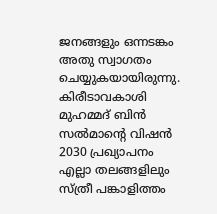ജനങ്ങളും ഒന്നടങ്കം അതു സ്വാഗതം ചെയ്യുകയായിരുന്നു. കിരീടാവകാശി മുഹമ്മദ് ബിന്‍ സല്‍മാന്റെ വിഷന്‍ 2030 പ്രഖ്യാപനം എല്ലാ തലങ്ങളിലും സ്ത്രീ പങ്കാളിത്തം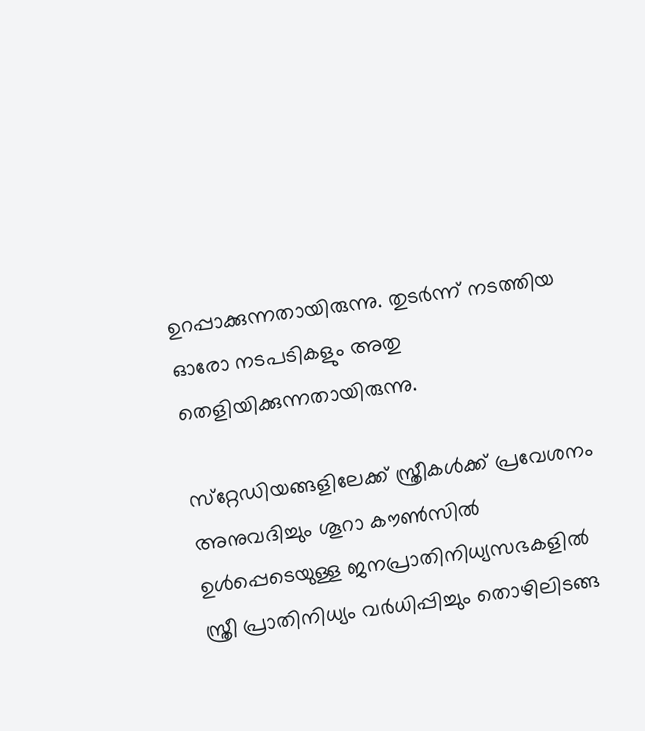ഉറപ്പാക്കുന്നതായിരുന്നു. തുടര്‍ന്ന് നടത്തിയ ഓരോ നടപടികളും അതു തെളിയിക്കുന്നതായിരുന്നു.

സ്‌റ്റേഡിയങ്ങളിലേക്ക് സ്ത്രീകള്‍ക്ക് പ്രവേശനം അനുവദിച്ചും ശൂറാ കൗണ്‍സില്‍ ഉള്‍പ്പെടെയുള്ള ജനപ്രാതിനിധ്യസഭകളില്‍ സ്ത്രീ പ്രാതിനിധ്യം വര്‍ധിപ്പിച്ചും തൊഴിലിടങ്ങ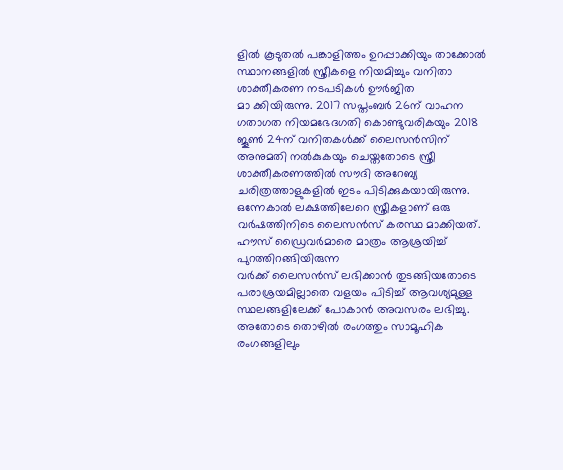ളില്‍ കൂടുതല്‍ പങ്കാളിത്തം ഉറപ്പാക്കിയും താക്കോല്‍ സ്ഥാനങ്ങളില്‍ സ്ത്രീകളെ നിയമിച്ചും വനിതാ ശാക്തീകരണ നടപടികള്‍ ഊര്‍ജിത
മാ ക്കിയിരുന്നു. 2017 സപ്തംബര്‍ 26ന് വാഹന ഗതാഗത നിയമഭേദഗതി കൊണ്ടുവരികയും 2018 ജൂണ്‍ 24ന് വനിതകള്‍ക്ക് ലൈസന്‍സിന് അനുമതി നല്‍കുകയും ചെയ്തതോടെ സ്ത്രീ ശാക്തീകരണത്തില്‍ സൗദി അറേബ്യ ചരിത്രത്താളുകളില്‍ ഇടം പിടിക്കുകയായിരുന്നു. ഒന്നേകാല്‍ ലക്ഷത്തിലേറെ സ്ത്രീകളാണ് ഒരു വര്‍ഷത്തിനിടെ ലൈസന്‍സ് കരസ്ഥ മാക്കിയത്. ഹൗസ് ഡ്രൈവര്‍മാരെ മാത്രം ആശ്രയിച്ച് പുറത്തിറങ്ങിയിരുന്ന
വര്‍ക്ക് ലൈസന്‍സ് ലഭിക്കാന്‍ തുടങ്ങിയതോടെ പരാശ്രയമില്ലാതെ വളയം പിടിച്ച് ആവശ്യമുള്ള സ്ഥലങ്ങളിലേക്ക് പോകാന്‍ അവസരം ലഭിച്ചു. അതോടെ തൊഴില്‍ രംഗത്തും സാമൂഹിക രംഗങ്ങളിലും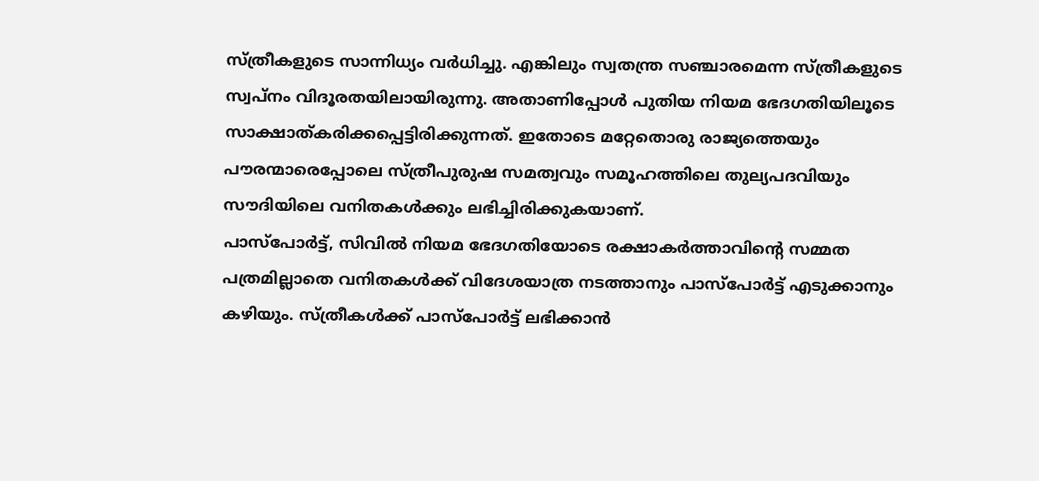സ്ത്രീകളുടെ സാന്നിധ്യം വര്‍ധിച്ചു. എങ്കിലും സ്വതന്ത്ര സഞ്ചാരമെന്ന സ്ത്രീകളുടെ സ്വപ്‌നം വിദൂരതയിലായിരുന്നു. അതാണിപ്പോള്‍ പുതിയ നിയമ ഭേദഗതിയിലൂടെ സാക്ഷാത്കരിക്കപ്പെട്ടിരിക്കുന്നത്. ഇതോടെ മറ്റേതൊരു രാജ്യത്തെയും പൗരന്മാരെപ്പോലെ സ്ത്രീപുരുഷ സമത്വവും സമൂഹത്തിലെ തുല്യപദവിയും സൗദിയിലെ വനിതകള്‍ക്കും ലഭിച്ചിരിക്കുകയാണ്.
പാസ്‌പോര്‍ട്ട്, സിവില്‍ നിയമ ഭേദഗതിയോടെ രക്ഷാകര്‍ത്താവിന്റെ സമ്മത പത്രമില്ലാതെ വനിതകള്‍ക്ക് വിദേശയാത്ര നടത്താനും പാസ്‌പോര്‍ട്ട് എടുക്കാനും കഴിയും. സ്ത്രീകള്‍ക്ക് പാസ്‌പോര്‍ട്ട് ലഭിക്കാന്‍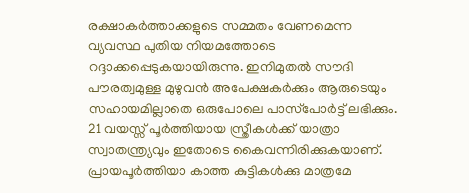രക്ഷാകര്‍ത്താക്കളുടെ സമ്മതം വേണമെന്ന വ്യവസ്ഥ പുതിയ നിയമത്തോടെ റദ്ദാക്കപ്പെടുകയായിരുന്നു. ഇനിമുതല്‍ സൗദി പൗരത്വമുള്ള മുഴുവന്‍ അപേക്ഷകര്‍ക്കും ആരുടെയും സഹായമില്ലാതെ ഒരുപോലെ പാസ്‌പോര്‍ട്ട് ലഭിക്കും. 21 വയസ്സ് പൂര്‍ത്തിയായ സ്ത്രീകള്‍ക്ക് യാത്രാ സ്വാതന്ത്ര്യവും ഇതോടെ കൈവന്നിരിക്കുകയാണ്. പ്രായപൂര്‍ത്തിയാ കാത്ത കുട്ടികള്‍ക്കു മാത്രമേ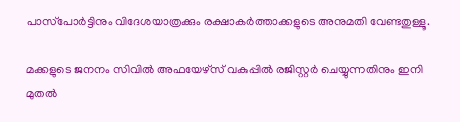പാസ്‌പോര്‍ട്ടിനും വിദേശയാത്രക്കും രക്ഷാകര്‍ത്താക്കളുടെ അനുമതി വേണ്ടതുള്ളൂ.

മക്കളുടെ ജനനം സിവില്‍ അഫയേഴ്‌സ് വകുപ്പില്‍ രജിസ്റ്റര്‍ ചെയ്യുന്നതിനും ഇനി മുതല്‍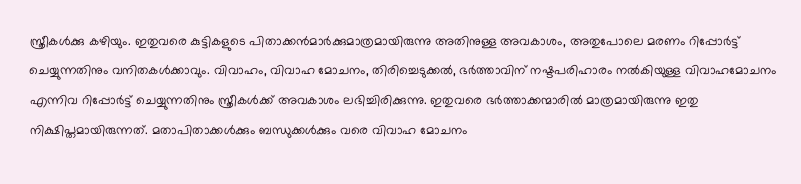സ്ത്രീകള്‍ക്കു കഴിയും. ഇതുവരെ കുട്ടികളുടെ പിതാക്കന്‍മാര്‍ക്കുമാത്രമായിരുന്നു അതിനുള്ള അവകാശം, അതുപോലെ മരണം റിപ്പോര്‍ട്ട് ചെയ്യുന്നതിനും വനിതകള്‍ക്കാവും. വിവാഹം, വിവാഹ മോചനം, തിരിച്ചെടുക്കല്‍, ഭര്‍ത്താവിന് നഷ്ടപരിഹാരം നല്‍കിയുള്ള വിവാഹമോചനം എന്നിവ റിപ്പോര്‍ട്ട് ചെയ്യുന്നതിനും സ്ത്രീകള്‍ക്ക് അവകാശം ലഭിച്ചിരിക്കുന്നു. ഇതുവരെ ഭര്‍ത്താക്കന്മാരില്‍ മാത്രമായിരുന്നു ഇതു നിക്ഷിപ്തമായിരുന്നത്. മതാപിതാക്കള്‍ക്കും ബന്ധുക്കള്‍ക്കും വരെ വിവാഹ മോചനം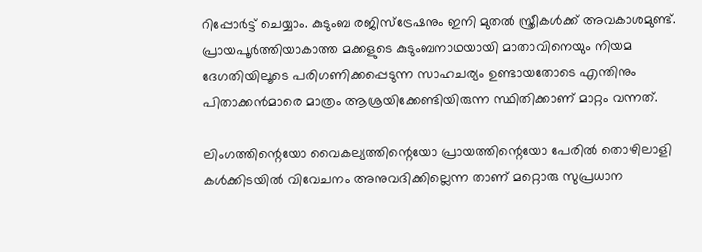റിപ്പോര്‍ട്ട് ചെയ്യാം. കുടുംബ രജിസ്‌ട്രേഷനും ഇനി മുതല്‍ സ്ത്രീകള്‍ക്ക് അവകാശമുണ്ട്. പ്രായപൂര്‍ത്തിയാകാത്ത മക്കളുടെ കുടുംബനാഥയായി മാതാവിനെയും നിയമ ദേഗതിയിലൂടെ പരിഗണിക്കപ്പെടുന്ന സാഹചര്യം ഉണ്ടായതോടെ എന്തിനും പിതാക്കന്‍മാരെ മാത്രം ആശ്രയിക്കേണ്ടിയിരുന്ന സ്ഥിതിക്കാണ് മാറ്റം വന്നത്.

ലിംഗത്തിന്റെയോ വൈകല്യത്തിന്റെയോ പ്രായത്തിന്റെയോ പേരില്‍ തൊഴിലാളി കള്‍ക്കിടയില്‍ വിവേചനം അനുവദിക്കില്ലെന്ന താണ് മറ്റൊരു സുപ്രധാന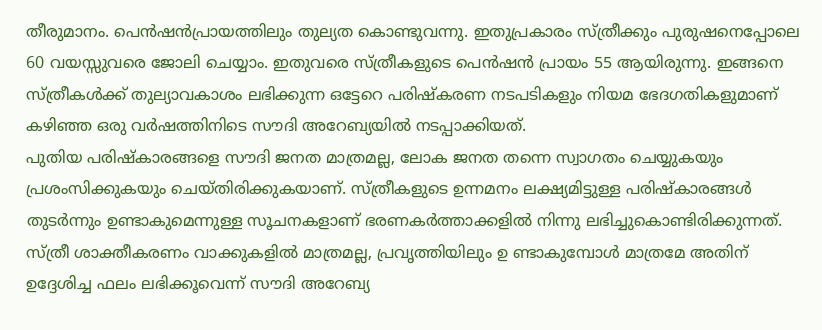തീരുമാനം. പെന്‍ഷന്‍പ്രായത്തിലും തുല്യത കൊണ്ടുവന്നു. ഇതുപ്രകാരം സ്ത്രീക്കും പുരുഷനെപ്പോലെ 60 വയസ്സുവരെ ജോലി ചെയ്യാം. ഇതുവരെ സ്ത്രീകളുടെ പെന്‍ഷന്‍ പ്രായം 55 ആയിരുന്നു. ഇങ്ങനെ സ്ത്രീകള്‍ക്ക് തുല്യാവകാശം ലഭിക്കുന്ന ഒട്ടേറെ പരിഷ്‌കരണ നടപടികളും നിയമ ഭേദഗതികളുമാണ് കഴിഞ്ഞ ഒരു വര്‍ഷത്തിനിടെ സൗദി അറേബ്യയില്‍ നടപ്പാക്കിയത്.
പുതിയ പരിഷ്‌കാരങ്ങളെ സൗദി ജനത മാത്രമല്ല, ലോക ജനത തന്നെ സ്വാഗതം ചെയ്യുകയും പ്രശംസിക്കുകയും ചെയ്തിരിക്കുകയാണ്. സ്ത്രീകളുടെ ഉന്നമനം ലക്ഷ്യമിട്ടുള്ള പരിഷ്‌കാരങ്ങള്‍ തുടര്‍ന്നും ഉണ്ടാകുമെന്നുള്ള സൂചനകളാണ് ഭരണകര്‍ത്താക്കളില്‍ നിന്നു ലഭിച്ചുകൊണ്ടിരിക്കുന്നത്. സ്ത്രീ ശാക്തീകരണം വാക്കുകളില്‍ മാത്രമല്ല, പ്രവൃത്തിയിലും ഉ ണ്ടാകുമ്പോള്‍ മാത്രമേ അതിന് ഉദ്ദേശിച്ച ഫലം ലഭിക്കൂവെന്ന് സൗദി അറേബ്യ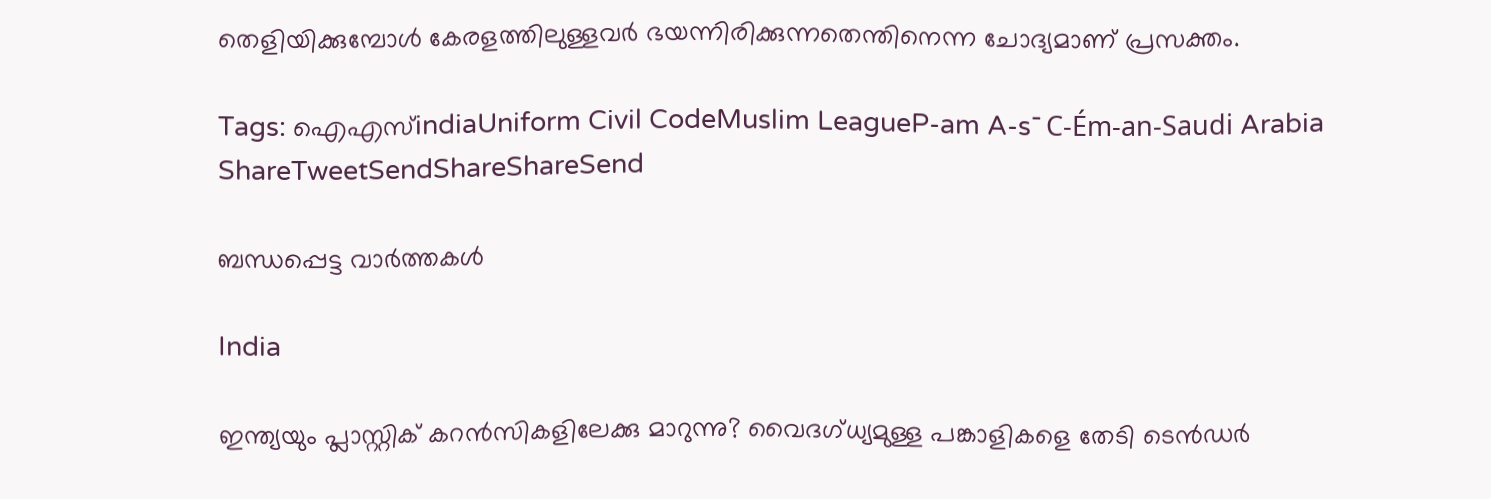തെളിയിക്കുമ്പോള്‍ കേരളത്തിലുള്ളവര്‍ ഭയന്നിരിക്കുന്നതെന്തിനെന്ന ചോദ്യമാണ് പ്രസക്തം.

Tags: ഐഎസ്indiaUniform Civil CodeMuslim LeagueP-am A-s¯ C-Ém-an-Saudi Arabia
ShareTweetSendShareShareSend

ബന്ധപ്പെട്ട വാര്‍ത്തകള്‍

India

ഇന്ത്യയും പ്ലാസ്റ്റിക് കറന്‍സികളിലേക്കു മാറുന്നു? വൈദഗ്ധ്യമുള്ള പങ്കാളികളെ തേടി ടെന്‍ഡര്‍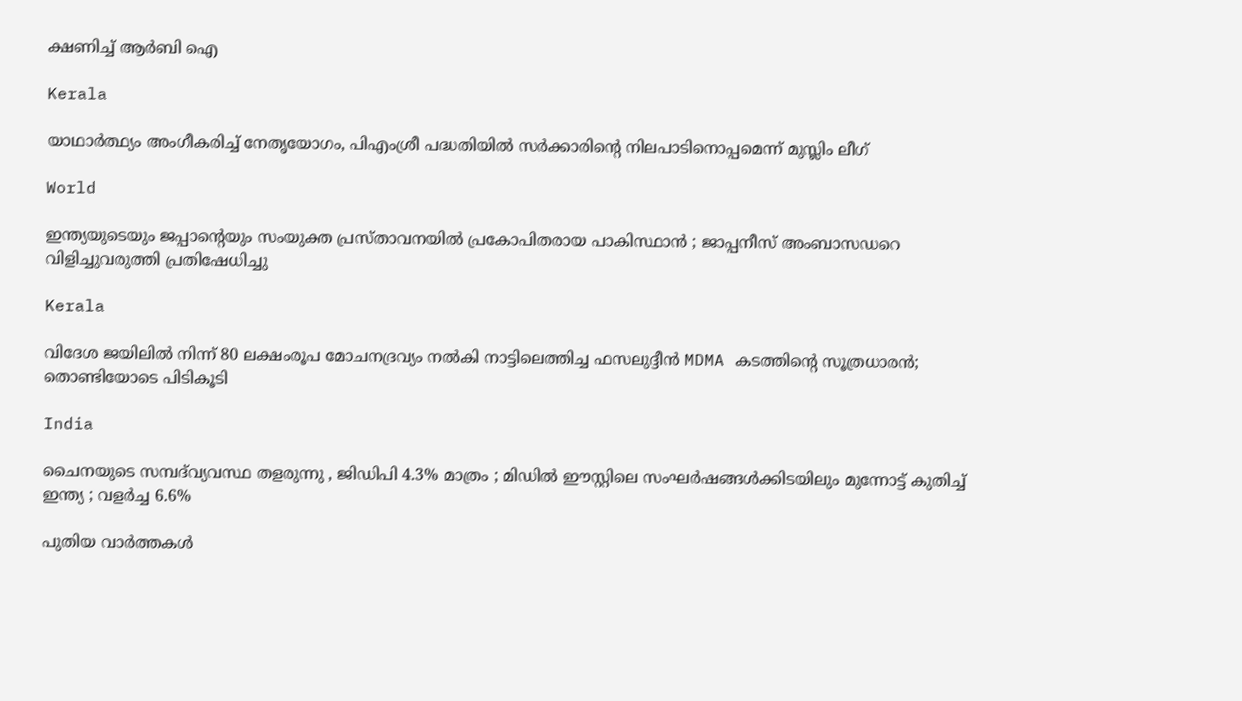ക്ഷണിച്ച് ആര്‍ബി ഐ

Kerala

യാഥാര്‍ത്ഥ്യം അംഗീകരിച്ച് നേതൃയോഗം, പിഎംശ്രീ പദ്ധതിയില്‍ സര്‍ക്കാരിന്റെ നിലപാടിനൊപ്പമെന്ന് മുസ്ലിം ലീഗ്

World

ഇന്ത്യയുടെയും ജപ്പാന്റെയും സംയുക്ത പ്രസ്താവനയിൽ പ്രകോപിതരായ പാകിസ്ഥാൻ ; ജാപ്പനീസ് അംബാസഡറെ വിളിച്ചുവരുത്തി പ്രതിഷേധിച്ചു

Kerala

വിദേശ ജയിലിൽ നിന്ന് 80 ലക്ഷംരൂപ മോചനദ്രവ്യം നൽകി നാട്ടിലെത്തിച്ച ഫസലുദ്ദീൻ MDMA കടത്തിന്റെ സൂത്രധാരൻ; തൊണ്ടിയോടെ പിടികൂടി

India

ചൈനയുടെ സമ്പദ്‌വ്യവസ്ഥ തളരുന്നു , ജിഡിപി 4.3% മാത്രം ; മിഡിൽ ഈസ്റ്റിലെ സംഘർഷങ്ങൾക്കിടയിലും മുന്നോട്ട് കുതിച്ച് ഇന്ത്യ ; വളർച്ച 6.6%

പുതിയ വാര്‍ത്തകള്‍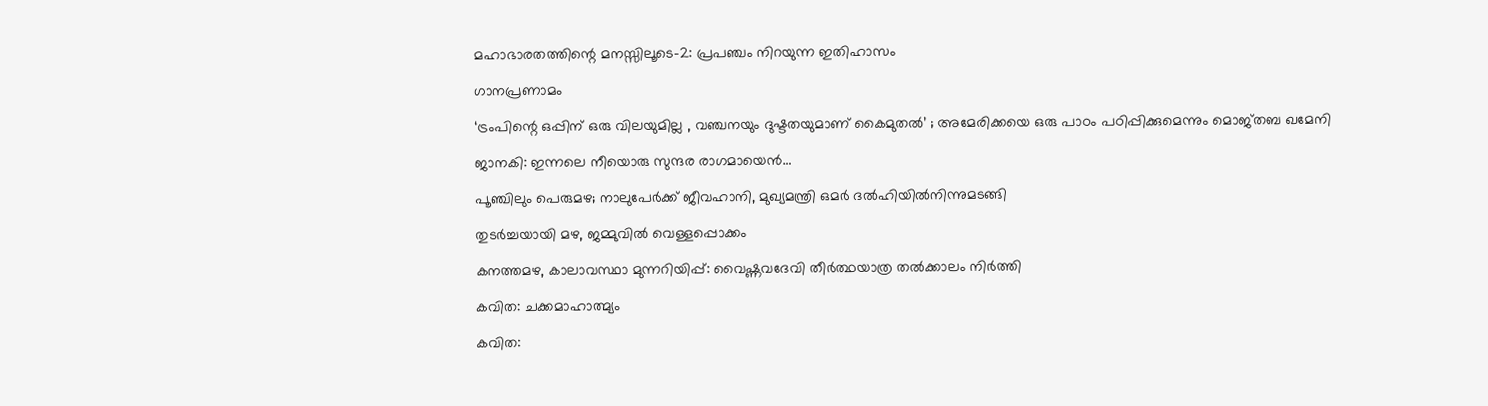മഹാഭാരതത്തിന്റെ മനസ്സിലൂടെ-2: പ്രപഞ്ചം നിറയുന്ന ഇതിഹാസം

ഗാനപ്രണാമം

‘ട്രംപിന്റെ ഒപ്പിന് ഒരു വിലയുമില്ല , വഞ്ചനയും ദുഷ്ടതയുമാണ് കൈമുതൽ’ ; അമേരിക്കയെ ഒരു പാഠം പഠിപ്പിക്കുമെന്നും മൊജ്തബ ഖമേനി

ജാനകി: ഇന്നലെ നീയൊരു സുന്ദര രാഗമായെന്‍…

പൂഞ്ചിലും പെരുമഴ; നാലുപേർക്ക് ജീവഹാനി, മുഖ്യമന്ത്രി ഒമർ ദൽഹിയിൽനിന്നുമടങ്ങി

തുടർച്ചയായി മഴ, ജമ്മുവിൽ വെള്ളപ്പൊക്കം

കനത്തമഴ, കാലാവസ്ഥാ മുന്നറിയിപ്പ്: വൈഷ്ണവദേവി തീർത്ഥയാത്ര തൽക്കാലം നിർത്തി

കവിത: ചക്കമാഹാത്മ്യം

കവിത: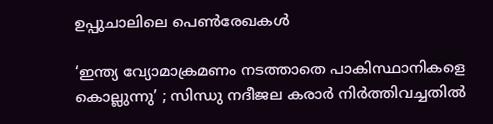ഉപ്പുചാലിലെ പെണ്‍രേഖകള്‍

‘ഇന്ത്യ വ്യോമാക്രമണം നടത്താതെ പാകിസ്ഥാനികളെ കൊല്ലുന്നു’ ; സിന്ധു നദീജല കരാർ നിർത്തിവച്ചതിൽ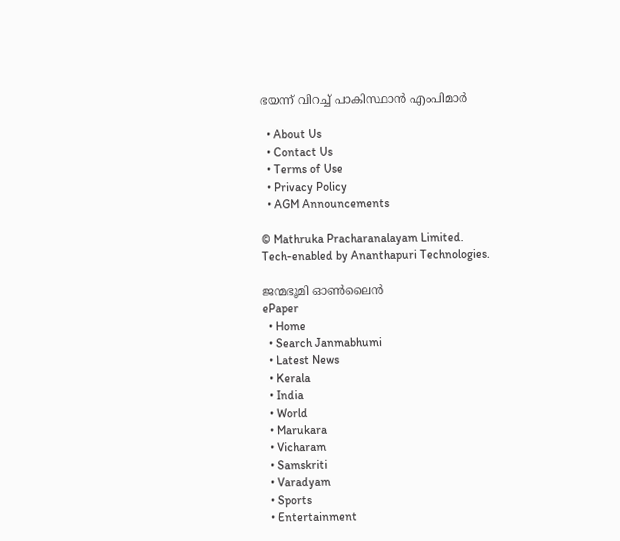ഭയന്ന് വിറച്ച് പാകിസ്ഥാൻ എംപിമാർ

  • About Us
  • Contact Us
  • Terms of Use
  • Privacy Policy
  • AGM Announcements

© Mathruka Pracharanalayam Limited.
Tech-enabled by Ananthapuri Technologies.

ജന്മഭൂമി ഓണ്‍ലൈന്‍
ePaper
  • Home
  • Search Janmabhumi
  • Latest News
  • Kerala
  • India
  • World
  • Marukara
  • Vicharam
  • Samskriti
  • Varadyam
  • Sports
  • Entertainment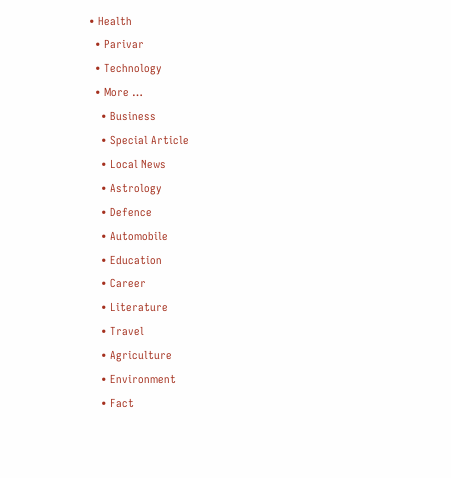• Health
  • Parivar
  • Technology
  • More …
    • Business
    • Special Article
    • Local News
    • Astrology
    • Defence
    • Automobile
    • Education
    • Career
    • Literature
    • Travel
    • Agriculture
    • Environment
    • Fact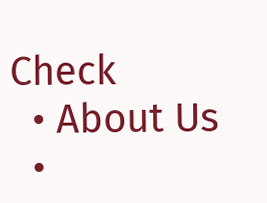Check
  • About Us
  •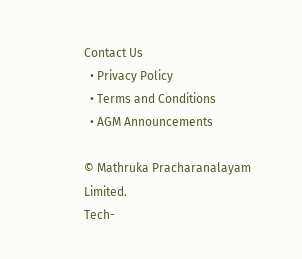Contact Us
  • Privacy Policy
  • Terms and Conditions
  • AGM Announcements

© Mathruka Pracharanalayam Limited.
Tech-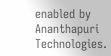enabled by Ananthapuri Technologies.